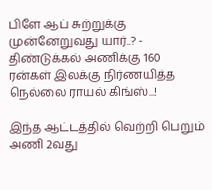பிளே ஆப் சுற்றுக்கு முன்னேறுவது யார்..? - திண்டுக்கல் அணிக்கு 160 ரன்கள் இலக்கு நிர்ணயித்த நெல்லை ராயல் கிங்ஸ்...!

இந்த ஆட்டத்தில் வெற்றி பெறும் அணி 2வது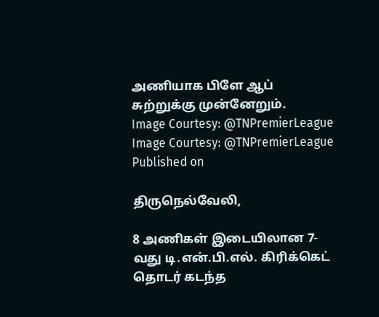அணியாக பிளே ஆப் சுற்றுக்கு முன்னேறும்.
Image Courtesy: @TNPremierLeague
Image Courtesy: @TNPremierLeague
Published on

திருநெல்வேலி,

8 அணிகள் இடையிலான 7-வது டி.என்.பி.எல். கிரிக்கெட் தொடர் கடந்த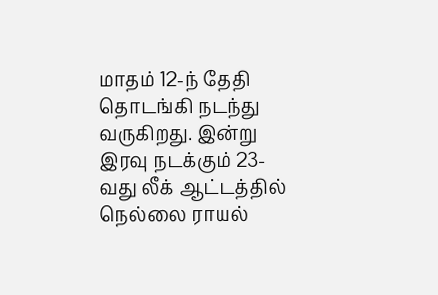மாதம் 12-ந் தேதி தொடங்கி நடந்து வருகிறது. இன்று இரவு நடக்கும் 23-வது லீக் ஆட்டத்தில் நெல்லை ராயல்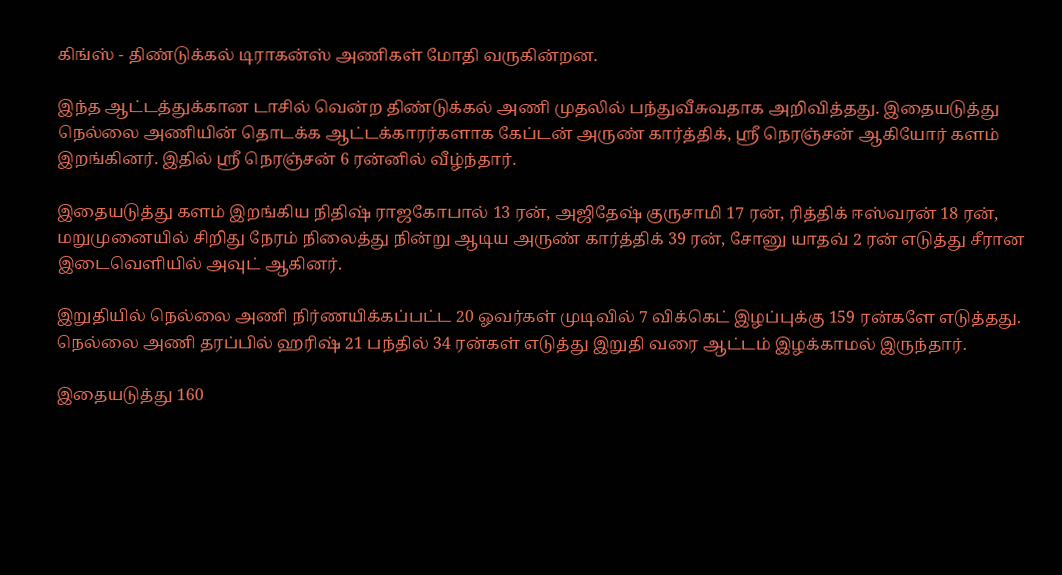கிங்ஸ் - திண்டுக்கல் டிராகன்ஸ் அணிகள் மோதி வருகின்றன.

இந்த ஆட்டத்துக்கான டாசில் வென்ற திண்டுக்கல் அணி முதலில் பந்துவீசுவதாக அறிவித்தது. இதையடுத்து நெல்லை அணியின் தொடக்க ஆட்டக்காரர்களாக கேப்டன் அருண் கார்த்திக், ஸ்ரீ நெரஞ்சன் ஆகியோர் களம் இறங்கினர். இதில் ஸ்ரீ நெரஞ்சன் 6 ரன்னில் வீழ்ந்தார்.

இதையடுத்து களம் இறங்கிய நிதிஷ் ராஜகோபால் 13 ரன், அஜிதேஷ் குருசாமி 17 ரன், ரித்திக் ஈஸ்வரன் 18 ரன், மறுமுனையில் சிறிது நேரம் நிலைத்து நின்று ஆடிய அருண் கார்த்திக் 39 ரன், சோனு யாதவ் 2 ரன் எடுத்து சீரான இடைவெளியில் அவுட் ஆகினர்.

இறுதியில் நெல்லை அணி நிர்ணயிக்கப்பட்ட 20 ஓவர்கள் முடிவில் 7 விக்கெட் இழப்புக்கு 159 ரன்களே எடுத்தது. நெல்லை அணி தரப்பில் ஹரிஷ் 21 பந்தில் 34 ரன்கள் எடுத்து இறுதி வரை ஆட்டம் இழக்காமல் இருந்தார்.

இதையடுத்து 160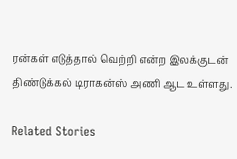ரன்கள் எடுத்தால் வெற்றி என்ற இலக்குடன் திண்டுக்கல் டிராகன்ஸ் அணி ஆட உள்ளது.

Related Stories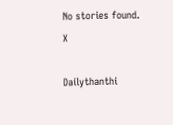No stories found.
X

Dailythanthi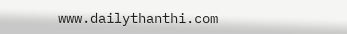www.dailythanthi.com